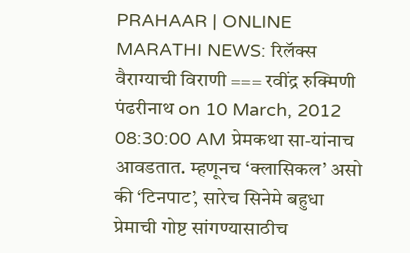PRAHAAR | ONLINE MARATHI NEWS: रिलॅक्स वैराग्याची विराणी === रवींद्र रुक्मिणी पंढरीनाथ on 10 March, 2012 08:30:00 AM प्रेमकथा सा-यांनाच आवडतात. म्हणूनच ‘क्लासिकल’ असो की ‘टिनपाट’, सारेच सिनेमे बहुधा प्रेमाची गोष्ट सांगण्यासाठीच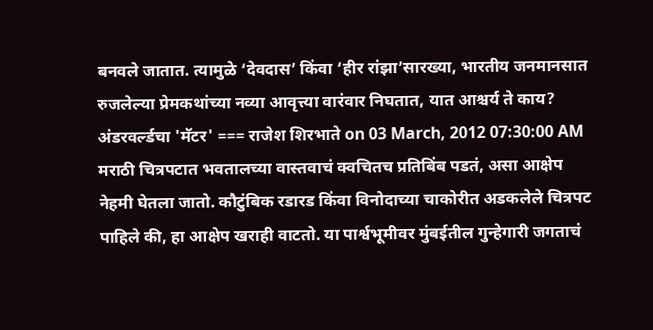बनवले जातात. त्यामुळे ‘देवदास’ किंवा ‘हीर रांझा’सारख्या, भारतीय जनमानसात रुजलेल्या प्रेमकथांच्या नव्या आवृत्त्या वारंवार निघतात, यात आश्चर्य ते काय? अंडरवर्ल्डचा 'मॅटर' === राजेश शिरभाते on 03 March, 2012 07:30:00 AM मराठी चित्रपटात भवतालच्या वास्तवाचं क्वचितच प्रतिबिंब पडतं, असा आक्षेप नेहमी घेतला जातो. कौटुंबिक रडारड किंवा विनोदाच्या चाकोरीत अडकलेले चित्रपट पाहिले की, हा आक्षेप खराही वाटतो. या पार्श्वभूमीवर मुंबईतील गुन्हेगारी जगताचं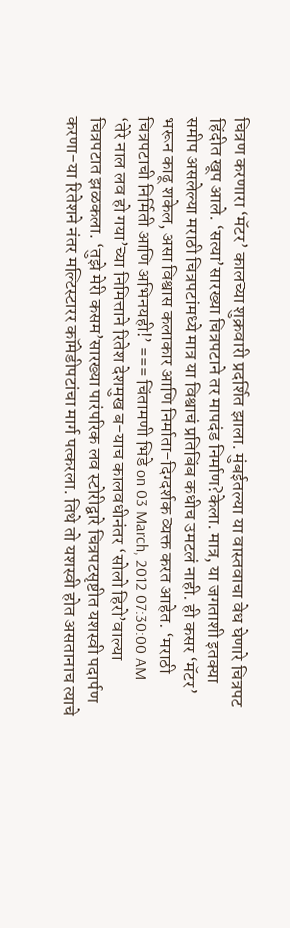चित्रण करणारा ‘मॅटर’ कालच्या शुक्रवारी प्रदर्शित झाला. मुंबईतल्या या वास्तवाचा वेध घेणारे चित्रपट हिंदीत खूप आले. ‘सत्या’सारख्या चित्रपटाने तर मापदंड निर्माण?केला. मात्र, या जगताशी इतक्या समीप असलेल्या मराठी चित्रपटांमध्ये मात्र या विश्वाचं प्रतिबिंब कधीच उमटलं नाही. ही कसर ‘मॅटर’ भरून काढू शकेल, असा विश्वास कलाकार आणि निर्माता-दिग्दर्शक व्यक्त करत आहेत. ‘मराठी चित्रपटाची निर्मिती आणि अभिनयही!’ === चिंतामणी भिडे on 03 March, 2012 07:30:00 AM ‘तेरे नाल लव हो गया’च्या निमित्ताने रितेश देशमुख ब-याच कालवधीनंतर ‘सोलो हिरो’वाल्या चित्रपटात झळकला. ‘तुझे मेरी कसम’सारख्या पारंपरिक लव स्टोरीद्वारे चित्रपटसृष्टीत यशस्वी पदार्पण करणा-या रितेशने नंतर मल्टिस्टारर कॉमेडीपटांचा मार्ग पत्करला. तिथे तो यशस्वी होत असतानाच त्याचे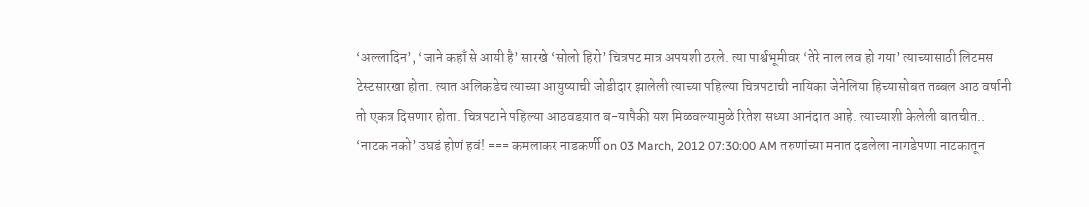‘अल्लादिन’, ‘जाने कहाँ से आयी है’ सारखे ‘सोलो हिरो’ चित्रपट मात्र अपयशी ठरले. त्या पार्श्वभूमीवर ‘तेरे नाल लव हो गया’ त्याच्यासाठी लिटमस टेस्टसारखा होता. त्यात अलिकडेच त्याच्या आयुष्याची जोडीदार झालेली त्याच्या पहिल्या चित्रपटाची नायिका जेनेलिया हिच्यासोबत तब्बल आठ वर्षानी तो एकत्र दिसणार होता. चित्रपटाने पहिल्या आठवडय़ात ब-यापैकी यश मिळवल्यामुळे रितेश सध्या आनंदात आहे. त्याच्याशी केलेली बातचीत.. ‘नाटक नको’ उघडं होणं हवं! === कमलाकर नाडकर्णी on 03 March, 2012 07:30:00 AM तरुणांच्या मनात दडलेला नागडेपणा नाटकातून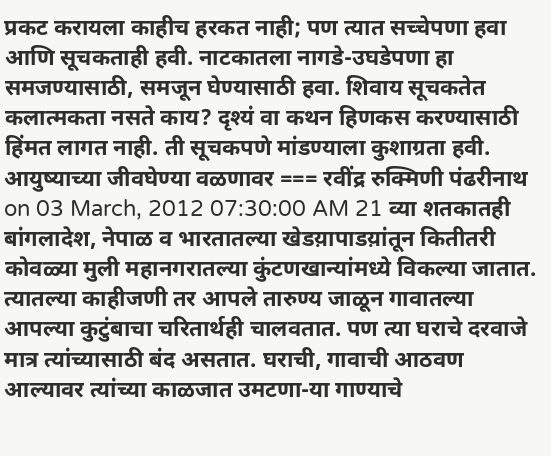प्रकट करायला काहीच हरकत नाही; पण त्यात सच्चेपणा हवा आणि सूचकताही हवी. नाटकातला नागडे-उघडेपणा हा समजण्यासाठी, समजून घेण्यासाठी हवा. शिवाय सूचकतेत कलात्मकता नसते काय? दृश्यं वा कथन हिणकस करण्यासाठी हिंमत लागत नाही. ती सूचकपणे मांडण्याला कुशाग्रता हवी. आयुष्याच्या जीवघेण्या वळणावर === रवींद्र रुक्मिणी पंढरीनाथ on 03 March, 2012 07:30:00 AM 21 व्या शतकातही बांगलादेश, नेपाळ व भारतातल्या खेडय़ापाडय़ांतून कितीतरी कोवळ्या मुली महानगरातल्या कुंटणखान्यांमध्ये विकल्या जातात. त्यातल्या काहीजणी तर आपले तारुण्य जाळून गावातल्या आपल्या कुटुंबाचा चरितार्थही चालवतात. पण त्या घराचे दरवाजे मात्र त्यांच्यासाठी बंद असतात. घराची, गावाची आठवण आल्यावर त्यांच्या काळजात उमटणा-या गाण्याचे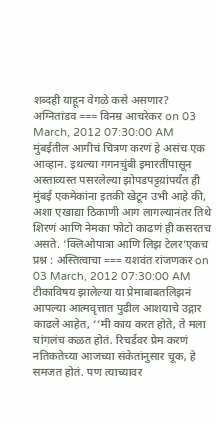शब्दही याहून वेगळे कसे असणार? अग्नितांडव === विनम्र आचरेकर on 03 March, 2012 07:30:00 AM मुंबईतील आगीचं चित्रण करणं हे असंच एक आव्हान. इथल्या गगनचुंबी इमारतींपासून अस्ताव्यस्त पसरलेल्या झोपडपट्टय़ांपर्यंत ही मुंबई एकमेकांना इतकी खेटून उभी आहे की, अशा एखाद्या ठिकाणी आग लागल्यानंतर तिथे शिरणं आणि नेमका फोटो काढणं ही कसरतच असते. ‘क्लिओपात्रा आणि लिझ टेलर’एकच प्रश्न : अस्तित्वाचा === यशवंत रांजणकर on 03 March, 2012 07:30:00 AM टीकाविषय झालेल्या या प्रेमाबाबतलिझनं आपल्या आत्मवृत्तात पुढील आशयाचे उद्गार काढले आहेत, ‘‘मी काय करत होते, ते मला चांगलंच कळत होतं. रिचर्डवर प्रेम करणं नतिकतेच्या आजच्या संकेतांनुसार चूक, हे समजत होतं. पण त्याच्यावर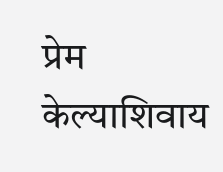प्रेम केल्याशिवाय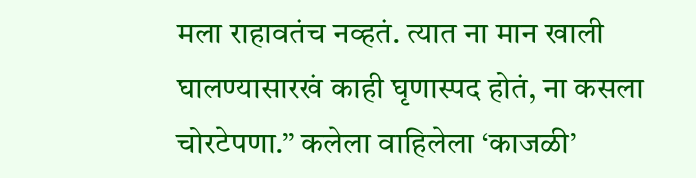मला राहावतंच नव्हतं. त्यात ना मान खाली घालण्यासारखं काही घृणास्पद होतं, ना कसला चोरटेपणा.’’ कलेला वाहिलेला ‘काजळी’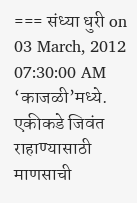=== संध्या धुरी on 03 March, 2012 07:30:00 AM ‘काजळी’मध्ये. एकीकडे जिवंत राहाण्यासाठी माणसाची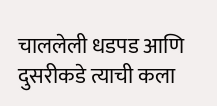चाललेली धडपड आणि दुसरीकडे त्याची कला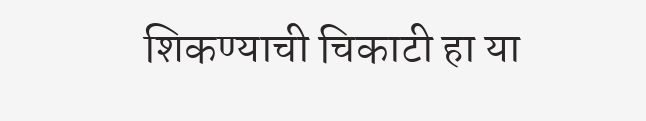शिकण्याची चिकाटी हा या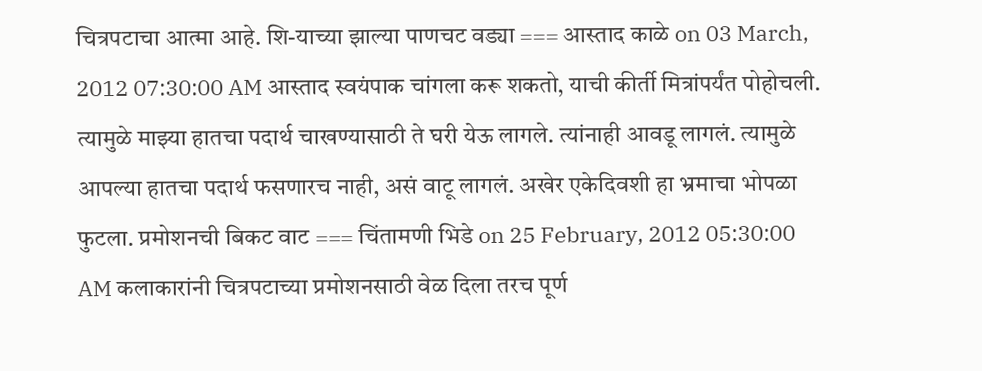चित्रपटाचा आत्मा आहे. शि-याच्या झाल्या पाणचट वड्या === आस्ताद काळे on 03 March, 2012 07:30:00 AM आस्ताद स्वयंपाक चांगला करू शकतो, याची कीर्ती मित्रांपर्यंत पोहोचली. त्यामुळे माझ्या हातचा पदार्थ चाखण्यासाठी ते घरी येऊ लागले. त्यांनाही आवडू लागलं. त्यामुळे आपल्या हातचा पदार्थ फसणारच नाही, असं वाटू लागलं. अखेर एकेदिवशी हा भ्रमाचा भोपळा फुटला. प्रमोशनची बिकट वाट === चिंतामणी भिडे on 25 February, 2012 05:30:00 AM कलाकारांनी चित्रपटाच्या प्रमोशनसाठी वेळ दिला तरच पूर्ण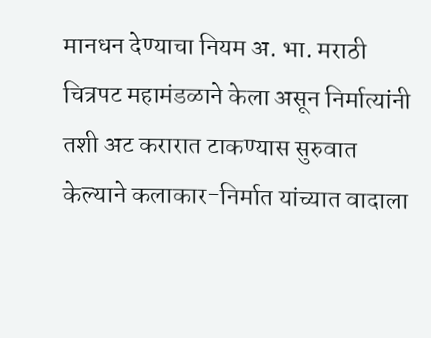मानधन देण्याचा नियम अ. भा. मराठी चित्रपट महामंडळाने केला असून निर्मात्यांनी तशी अट करारात टाकण्यास सुरुवात केल्याने कलाकार-निर्मात यांच्यात वादाला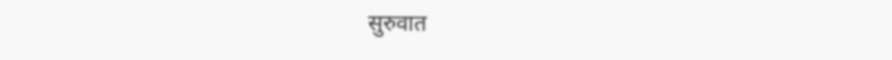सुरुवात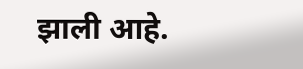झाली आहे.